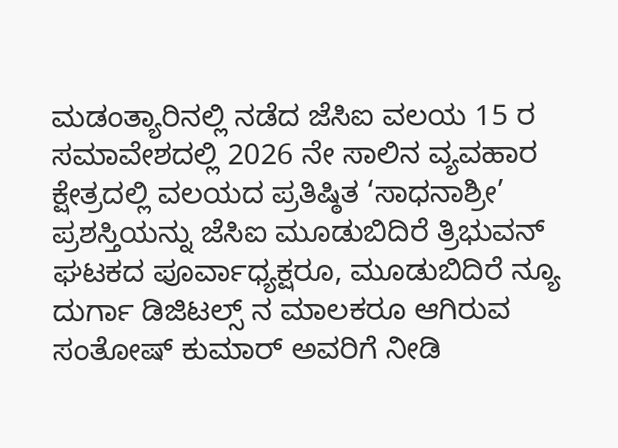ಮಡಂತ್ಯಾರಿನಲ್ಲಿ ನಡೆದ ಜೆಸಿಐ ವಲಯ 15 ರ ಸಮಾವೇಶದಲ್ಲಿ 2026 ನೇ ಸಾಲಿನ ವ್ಯವಹಾರ ಕ್ಷೇತ್ರದಲ್ಲಿ ವಲಯದ ಪ್ರತಿಷ್ಠಿತ ‘ಸಾಧನಾಶ್ರೀ’ ಪ್ರಶಸ್ತಿಯನ್ನು ಜೆಸಿಐ ಮೂಡುಬಿದಿರೆ ತ್ರಿಭುವನ್ ಘಟಕದ ಪೂರ್ವಾಧ್ಯಕ್ಷರೂ, ಮೂಡುಬಿದಿರೆ ನ್ಯೂ ದುರ್ಗಾ ಡಿಜಿಟಲ್ಸ್ ನ ಮಾಲಕರೂ ಆಗಿರುವ ಸಂತೋಷ್ ಕುಮಾರ್ ಅವರಿಗೆ ನೀಡಿ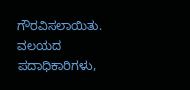ಗೌರವಿಸಲಾಯಿತು.
ವಲಯದ ಪದಾಧಿಕಾರಿಗಳು,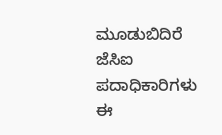ಮೂಡುಬಿದಿರೆ ಜೆಸಿಐ ಪದಾಧಿಕಾರಿಗಳು ಈ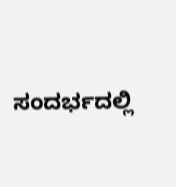ಸಂದರ್ಭದಲ್ಲಿ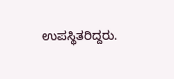ಉಪಸ್ಥಿತರಿದ್ದರು.